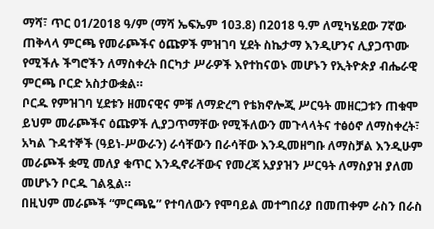ማሻ፣ ጥር 01/2018 ዓ/ም (ማሻ ኤፍኤም 103.8) በ2018 ዓ.ም ለሚካሄደው 7ኛው ጠቅላላ ምርጫ የመራጮችና ዕጩዎች ምዝገባ ሂደት ስኬታማ እንዲሆንና ሊያጋጥሙ የሚችሉ ችግሮችን ለማስቀረት በርካታ ሥራዎች እየተከናወኑ መሆኑን የኢትዮጵያ ብሔራዊ ምርጫ ቦርድ አስታውቋል።
ቦርዱ የምዝገባ ሂደቱን ዘመናዊና ምቹ ለማድረግ የቴክኖሎጂ ሥርዓት መዘርጋቱን ጠቁሞ ይህም መራጮችና ዕጩዎች ሊያጋጥማቸው የሚችለውን መጉላላትና ተፅዕኖ ለማስቀረት፣ አካል ጉዳተኞች (ዓይነ-ሥውራን) ራሳቸውን በራሳቸው እንዲመዘግቡ ለማስቻል እንዲሁም መራጮች ቋሚ መለያ ቁጥር እንዲኖራቸውና የመረጃ አያያዝን ሥርዓት ለማስያዝ ያለመ መሆኑን ቦርዱ ገልጿል።
በዚህም መራጮች “ምርጫዬ” የተባለውን የሞባይል መተግበሪያ በመጠቀም ራስን በራስ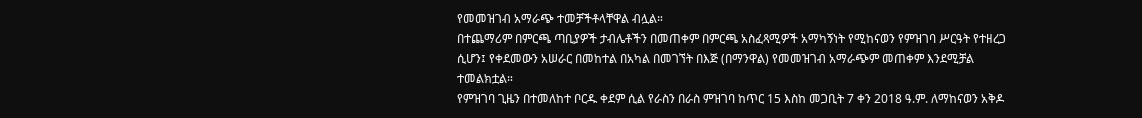የመመዝገብ አማራጭ ተመቻችቶላቸዋል ብሏል።
በተጨማሪም በምርጫ ጣቢያዎች ታብሌቶችን በመጠቀም በምርጫ አስፈጻሚዎች አማካኝነት የሚከናወን የምዝገባ ሥርዓት የተዘረጋ ሲሆን፤ የቀደመውን አሠራር በመከተል በአካል በመገኘት በእጅ (በማንዋል) የመመዝገብ አማራጭም መጠቀም እንደሚቻል ተመልክቷል።
የምዝገባ ጊዜን በተመለከተ ቦርዱ ቀደም ሲል የራስን በራስ ምዝገባ ከጥር 15 እስከ መጋቢት 7 ቀን 2018 ዓ.ም. ለማከናወን አቅዶ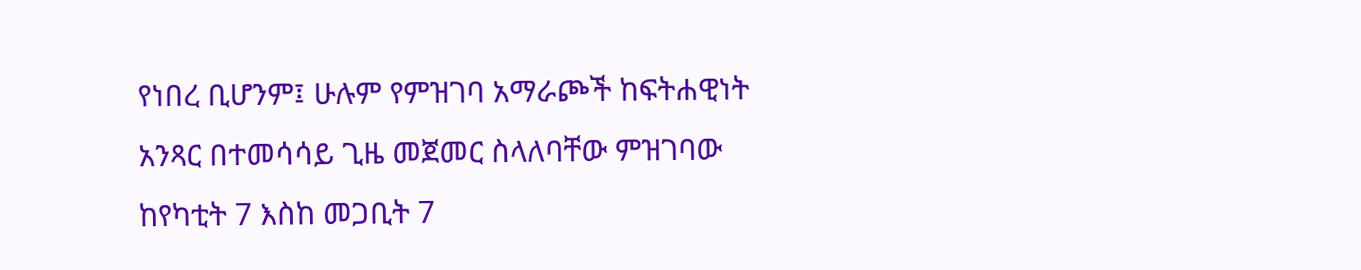የነበረ ቢሆንም፤ ሁሉም የምዝገባ አማራጮች ከፍትሐዊነት አንጻር በተመሳሳይ ጊዜ መጀመር ስላለባቸው ምዝገባው ከየካቲት 7 እስከ መጋቢት 7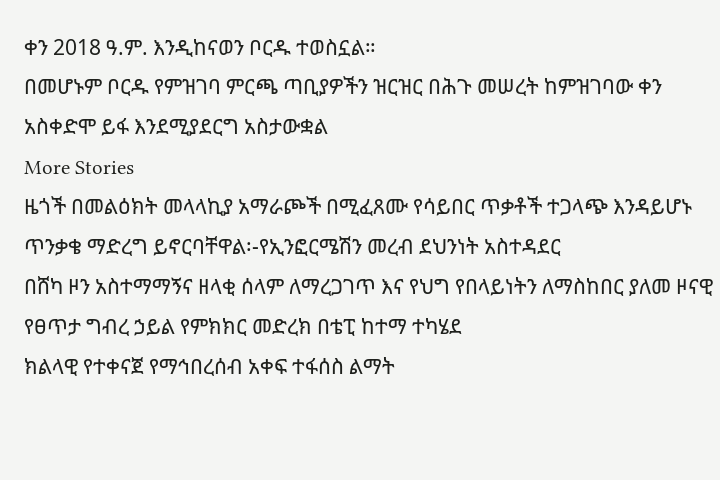ቀን 2018 ዓ.ም. እንዲከናወን ቦርዱ ተወስኗል።
በመሆኑም ቦርዱ የምዝገባ ምርጫ ጣቢያዎችን ዝርዝር በሕጉ መሠረት ከምዝገባው ቀን አስቀድሞ ይፋ እንደሚያደርግ አስታውቋል
More Stories
ዜጎች በመልዕክት መላላኪያ አማራጮች በሚፈጸሙ የሳይበር ጥቃቶች ተጋላጭ እንዳይሆኑ ጥንቃቄ ማድረግ ይኖርባቸዋል፡-የኢንፎርሜሽን መረብ ደህንነት አስተዳደር
በሸካ ዞን አስተማማኝና ዘላቂ ሰላም ለማረጋገጥ እና የህግ የበላይነትን ለማስከበር ያለመ ዞናዊ የፀጥታ ግብረ ኃይል የምክክር መድረክ በቴፒ ከተማ ተካሄደ
ክልላዊ የተቀናጀ የማኅበረሰብ አቀፍ ተፋሰስ ልማት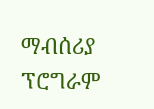ማብሰሪያ ፕሮግራም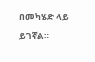በመካሄድ ላይ ይገኛል።